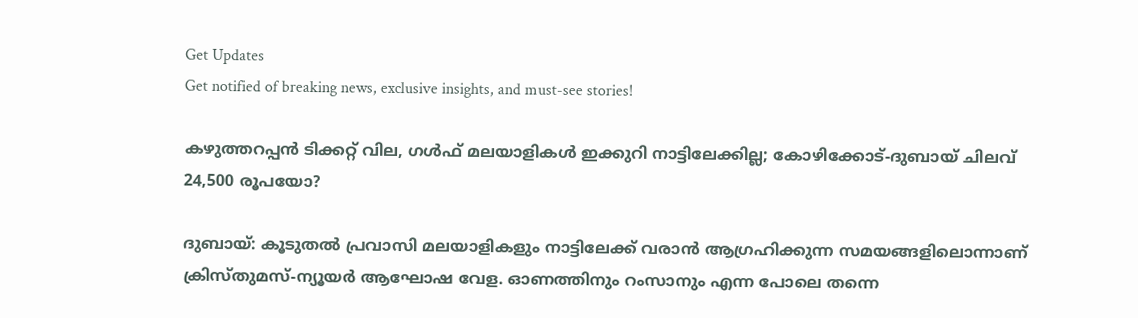Get Updates
Get notified of breaking news, exclusive insights, and must-see stories!

കഴുത്തറപ്പൻ ടിക്കറ്റ് വില, ഗൾഫ് മലയാളികൾ ഇക്കുറി നാട്ടിലേക്കില്ല; കോഴിക്കോട്-ദുബായ് ചിലവ് 24,500 രൂപയോ?

ദുബായ്: കൂടുതൽ പ്രവാസി മലയാളികളും നാട്ടിലേക്ക് വരാൻ ആഗ്രഹിക്കുന്ന സമയങ്ങളിലൊന്നാണ് ക്രിസ്‌തുമസ്‌-ന്യൂയർ ആഘോഷ വേള. ഓണത്തിനും റംസാനും എന്ന പോലെ തന്നെ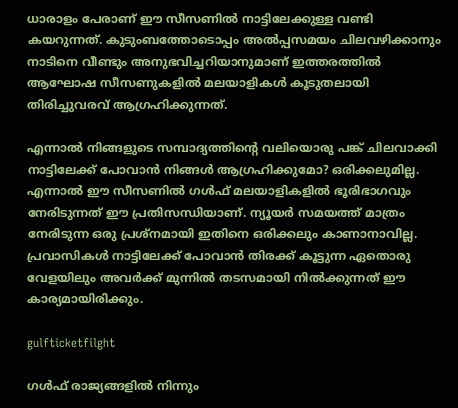ധാരാളം പേരാണ് ഈ സീസണിൽ നാട്ടിലേക്കുള്ള വണ്ടി കയറുന്നത്. കുടുംബത്തോടൊപ്പം അൽപ്പസമയം ചിലവഴിക്കാനും നാടിനെ വീണ്ടും അനുഭവിച്ചറിയാനുമാണ് ഇത്തരത്തിൽ ആഘോഷ സീസണുകളിൽ മലയാളികൾ കൂടുതലായി തിരിച്ചുവരവ് ആഗ്രഹിക്കുന്നത്.

എന്നാൽ നിങ്ങളുടെ സമ്പാദ്യത്തിന്റെ വലിയൊരു പങ്ക് ചിലവാക്കി നാട്ടിലേക്ക് പോവാൻ നിങ്ങൾ ആഗ്രഹിക്കുമോ? ഒരിക്കലുമില്ല. എന്നാൽ ഈ സീസണിൽ ഗൾഫ് മലയാളികളിൽ ഭൂരിഭാഗവും നേരിടുന്നത് ഈ പ്രതിസന്ധിയാണ്. ന്യൂയർ സമയത്ത് മാത്രം നേരിടുന്ന ഒരു പ്രശ്‌നമായി ഇതിനെ ഒരിക്കലും കാണാനാവില്ല. പ്രവാസികൾ നാട്ടിലേക്ക് പോവാൻ തിരക്ക് കൂട്ടുന്ന ഏതൊരു വേളയിലും അവർക്ക് മുന്നിൽ തടസമായി നിൽക്കുന്നത് ഈ കാര്യമായിരിക്കും.

gulfticketfilght

ഗൾഫ് രാജ്യങ്ങളിൽ നിന്നും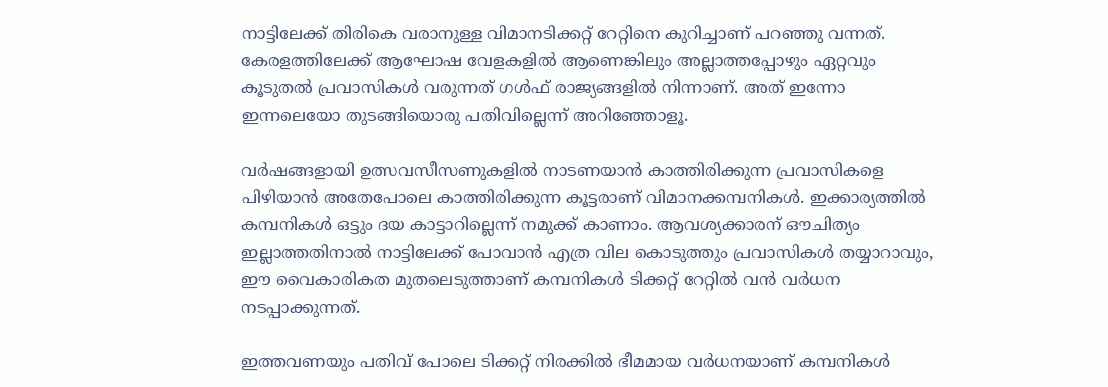നാട്ടിലേക്ക് തിരികെ വരാനുള്ള വിമാനടിക്കറ്റ് റേറ്റിനെ കുറിച്ചാണ് പറഞ്ഞു വന്നത്. കേരളത്തിലേക്ക് ആഘോഷ വേളകളിൽ ആണെങ്കിലും അല്ലാത്തപ്പോഴും ഏറ്റവും കൂടുതൽ പ്രവാസികൾ വരുന്നത് ഗൾഫ് രാജ്യങ്ങളിൽ നിന്നാണ്. അത് ഇന്നോ ഇന്നലെയോ തുടങ്ങിയൊരു പതിവില്ലെന്ന് അറിഞ്ഞോളൂ.

വർഷങ്ങളായി ഉത്സവസീസണുകളിൽ നാടണയാൻ കാത്തിരിക്കുന്ന പ്രവാസികളെ പിഴിയാൻ അതേപോലെ കാത്തിരിക്കുന്ന കൂട്ടരാണ് വിമാനക്കമ്പനികൾ. ഇക്കാര്യത്തിൽ കമ്പനികൾ ഒട്ടും ദയ കാട്ടാറില്ലെന്ന് നമുക്ക് കാണാം. ആവശ്യക്കാരന് ഔചിത്യം ഇല്ലാത്തതിനാൽ നാട്ടിലേക്ക് പോവാൻ എത്ര വില കൊടുത്തും പ്രവാസികൾ തയ്യാറാവും, ഈ വൈകാരികത മുതലെടുത്താണ് കമ്പനികൾ ടിക്കറ്റ് റേറ്റിൽ വൻ വർധന നടപ്പാക്കുന്നത്.

ഇത്തവണയും പതിവ് പോലെ ടിക്കറ്റ് നിരക്കിൽ ഭീമമായ വർധനയാണ് കമ്പനികൾ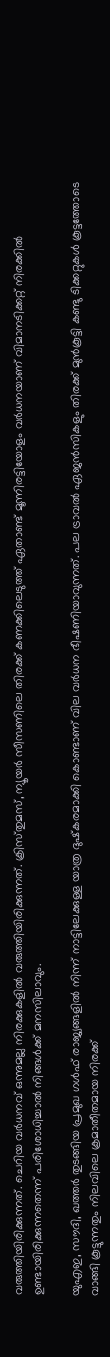വരുത്തിയിരിക്കുന്നത്. ചെറിയ വർധനവ് ഒന്നുമല്ല നിരക്കുകളിൽ വരുത്തിയിരിക്കുന്നത്. ക്രിസ്‌തുമസ്, ന്യൂയർ സീസണിലെ തിരക്ക് കണക്കിലെടുത്ത് ഏതാണ്ട് മൂന്നിരട്ടിയോളം വർധനയാണ് വിമാനടിക്കറ്റ് നിരക്കിൽ ഉണ്ടായിരിക്കുന്നതെന്ന് പരിശോധിച്ചാൽ നിങ്ങൾക്ക് മനസിലാവും.

യുഎഇ, സൗദി, ഖത്തർ തുടങ്ങിയ പ്രമുഖ ഗൾഫ് രാജ്യങ്ങളിൽ നിന്ന് നാട്ടിലേക്കുള്ള യാത്ര ദുഷ്‌കരമാക്കി കൊണ്ടാണ് വില വർധന ഭീഷണിയാവുന്നത്. പല ട്രാവൽ ഏജൻസികളും തിരക്ക് മുൻകൂട്ടി കണ്ടു ടിക്കറ്റുകൾ കൂട്ടത്തോടെ വാങ്ങി കൂട്ടുന്നതും നിലവിലെ ക്രമാതീതമായ നിരക്ക്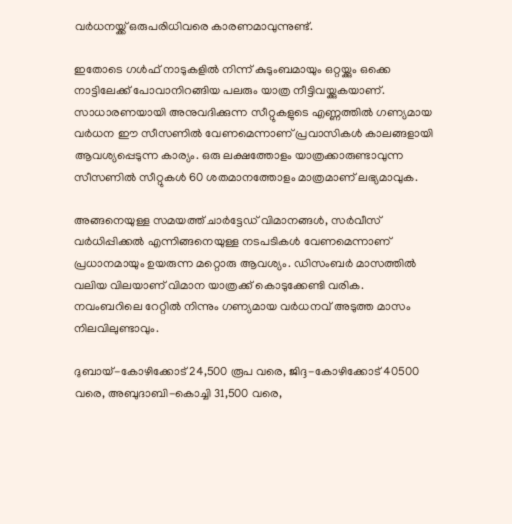വർധനയ്ക്ക് ഒരുപരിധിവരെ കാരണമാവുന്നുണ്ട്.

ഇതോടെ ഗൾഫ് നാടുകളിൽ നിന്ന് കുടുംബമായും ഒറ്റയ്ക്കും ഒക്കെ നാട്ടിലേക്ക് പോവാനിറങ്ങിയ പലരും യാത്ര നീട്ടിവയ്ക്കുകയാണ്. സാധാരണയായി അനുവദിക്കുന്ന സീറ്റുകളുടെ എണ്ണത്തിൽ ഗണ്യമായ വർധന ഈ സീസണിൽ വേണമെന്നാണ് പ്രവാസികൾ കാലങ്ങളായി ആവശ്യപ്പെടുന്ന കാര്യം. ഒരു ലക്ഷത്തോളം യാത്രക്കാരുണ്ടാവുന്ന സീസണിൽ സീറ്റുകൾ 60 ശതമാനത്തോളം മാത്രമാണ് ലഭ്യമാവുക.

അങ്ങനെയുള്ള സമയത്ത് ചാർട്ടേഡ് വിമാനങ്ങൾ, സർവീസ് വർധിപ്പിക്കൽ എന്നിങ്ങനെയുള്ള നടപടികൾ വേണമെന്നാണ് പ്രധാനമായും ഉയരുന്ന മറ്റൊരു ആവശ്യം. ഡിസംബർ മാസത്തിൽ വലിയ വിലയാണ് വിമാന യാത്രക്ക് കൊടുക്കേണ്ടി വരിക. നവംബറിലെ റേറ്റിൽ നിന്നും ഗണ്യമായ വർധനവ് അടുത്ത മാസം നിലവിലുണ്ടാവും.

ദുബായ്-കോഴിക്കോട് 24,500 രൂപ വരെ, ജിദ്ദ-കോഴിക്കോട് 40500 വരെ, അബുദാബി-കൊച്ചി 31,500 വരെ,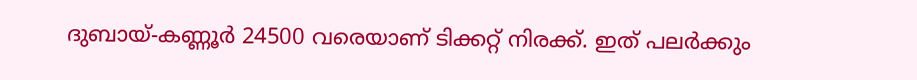ദുബായ്-കണ്ണൂർ 24500 വരെയാണ് ടിക്കറ്റ് നിരക്ക്. ഇത് പലർക്കും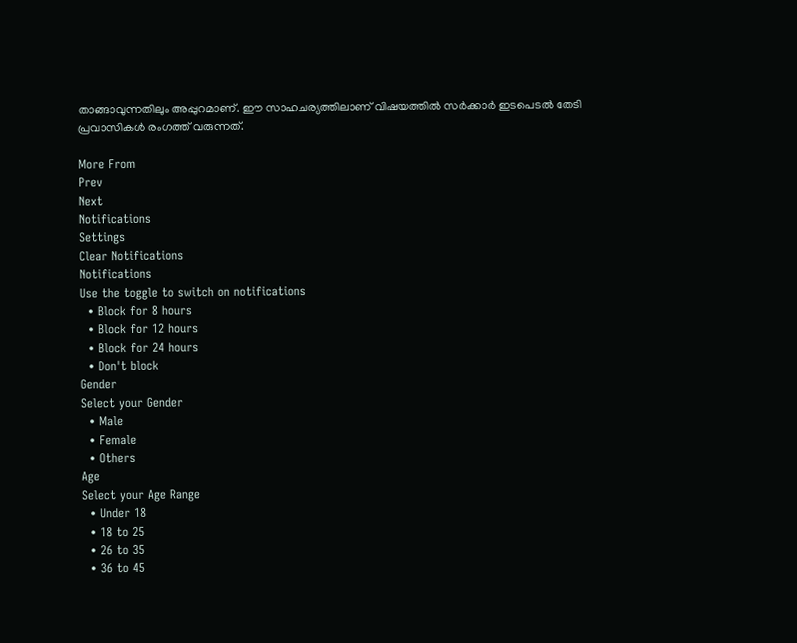താങ്ങാവുന്നതിലും അപ്പുറമാണ്. ഈ സാഹചര്യത്തിലാണ് വിഷയത്തിൽ സർക്കാർ ഇടപെടൽ തേടി പ്രവാസികൾ രംഗത്ത് വരുന്നത്.

More From
Prev
Next
Notifications
Settings
Clear Notifications
Notifications
Use the toggle to switch on notifications
  • Block for 8 hours
  • Block for 12 hours
  • Block for 24 hours
  • Don't block
Gender
Select your Gender
  • Male
  • Female
  • Others
Age
Select your Age Range
  • Under 18
  • 18 to 25
  • 26 to 35
  • 36 to 45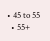• 45 to 55
  • 55+